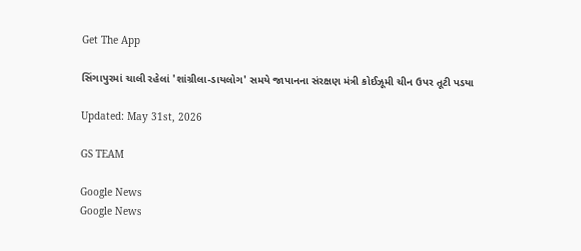Get The App

સિંગાપુરમાં ચાલી રહેલાં 'શાંગ્રીલા-ડાયલોગ' સમયે જાપાનના સંરક્ષણ મંત્રી કોઈઝૂમી ચીન ઉપર તૂટી પડયા

Updated: May 31st, 2026

GS TEAM

Google News
Google News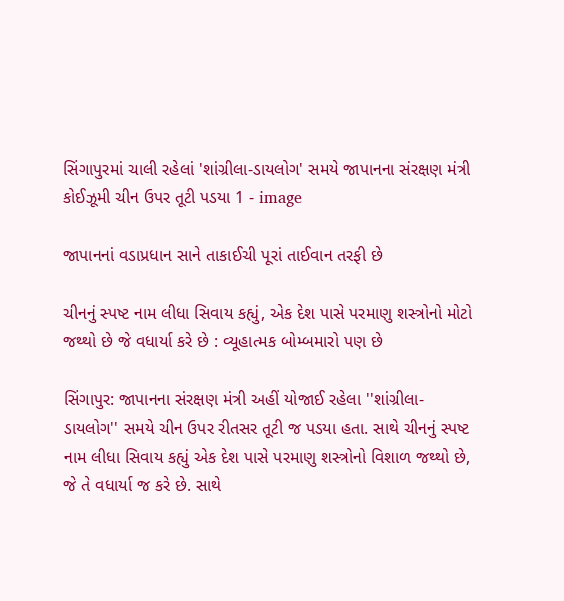સિંગાપુરમાં ચાલી રહેલાં 'શાંગ્રીલા-ડાયલોગ' સમયે જાપાનના સંરક્ષણ મંત્રી કોઈઝૂમી ચીન ઉપર તૂટી પડયા 1 - image

જાપાનનાં વડાપ્રધાન સાને તાકાઈચી પૂરાં તાઈવાન તરફી છે

ચીનનું સ્પષ્ટ નામ લીધા સિવાય કહ્યું, એક દેશ પાસે પરમાણુ શસ્ત્રોનો મોટો જથ્થો છે જે વધાર્યા કરે છે : વ્યૂહાત્મક બોમ્બમારો પણ છે

સિંગાપુર: જાપાનના સંરક્ષણ મંત્રી અહીં યોજાઈ રહેલા ''શાંગ્રીલા-ડાયલોગ'' સમયે ચીન ઉપર રીતસર તૂટી જ પડયા હતા. સાથે ચીનનું સ્પષ્ટ નામ લીધા સિવાય કહ્યું એક દેશ પાસે પરમાણુ શસ્ત્રોનો વિશાળ જથ્થો છે, જે તે વધાર્યા જ કરે છે. સાથે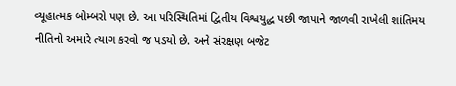વ્યૂહાત્મક બોમ્બરો પણ છે. આ પરિસ્થિતિમાં દ્વિતીય વિશ્વયુદ્ધ પછી જાપાને જાળવી રાખેલી શાંતિમય નીતિનો અમારે ત્યાગ કરવો જ પડયો છે. અને સંરક્ષણ બજેટ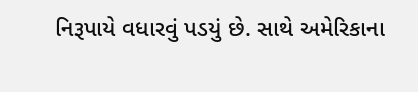નિરૂપાયે વધારવું પડયું છે. સાથે અમેરિકાના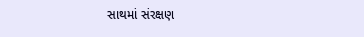સાથમાં સંરક્ષણ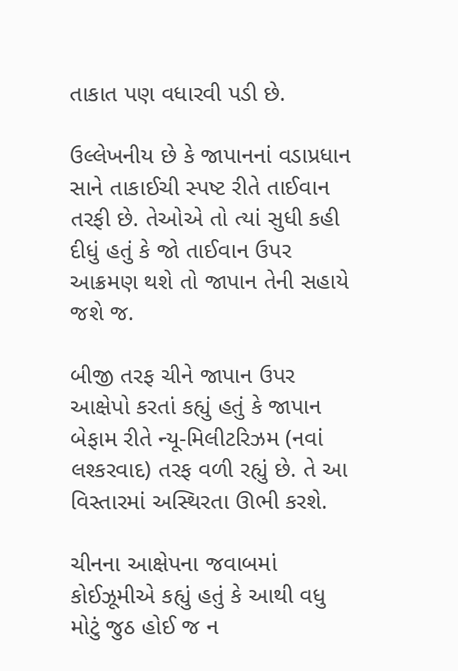તાકાત પણ વધારવી પડી છે.

ઉલ્લેખનીય છે કે જાપાનનાં વડાપ્રધાન સાને તાકાઈચી સ્પષ્ટ રીતે તાઈવાન તરફી છે. તેઓએ તો ત્યાં સુધી કહી દીધું હતું કે જો તાઈવાન ઉપર આક્રમણ થશે તો જાપાન તેની સહાયે જશે જ.

બીજી તરફ ચીને જાપાન ઉપર આક્ષેપો કરતાં કહ્યું હતું કે જાપાન બેફામ રીતે ન્યૂ-મિલીટરિઝમ (નવાં લશ્કરવાદ) તરફ વળી રહ્યું છે. તે આ વિસ્તારમાં અસ્થિરતા ઊભી કરશે.

ચીનના આક્ષેપના જવાબમાં કોઈઝૂમીએ કહ્યું હતું કે આથી વધુ મોટું જુઠ હોઈ જ ન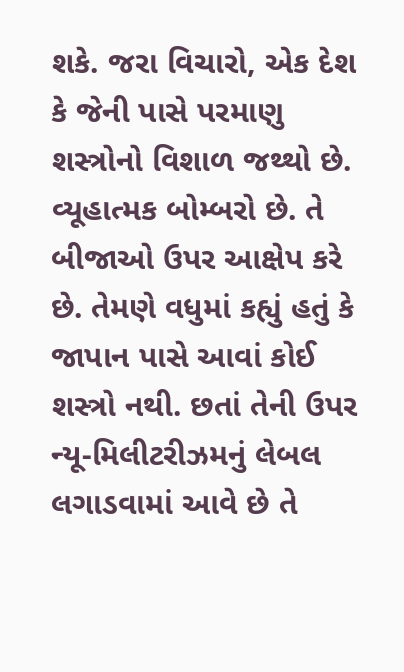શકે. જરા વિચારો, એક દેશ કે જેની પાસે પરમાણુ શસ્ત્રોનો વિશાળ જથ્થો છે. વ્યૂહાત્મક બોમ્બરો છે. તે બીજાઓ ઉપર આક્ષેપ કરે છે. તેમણે વધુમાં કહ્યું હતું કે જાપાન પાસે આવાં કોઈ શસ્ત્રો નથી. છતાં તેની ઉપર ન્યૂ-મિલીટરીઝમનું લેબલ લગાડવામાં આવે છે તે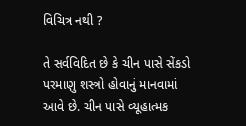વિચિત્ર નથી ?

તે સર્વવિદિત છે કે ચીન પાસે સેંકડો પરમાણુ શસ્ત્રો હોવાનું માનવામાં આવે છે. ચીન પાસે વ્યૂહાત્મક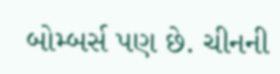બોમ્બર્સ પણ છે. ચીનની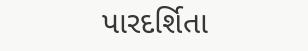પારદર્શિતા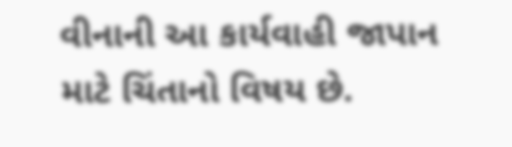વીનાની આ કાર્યવાહી જાપાન માટે ચિંતાનો વિષય છે.